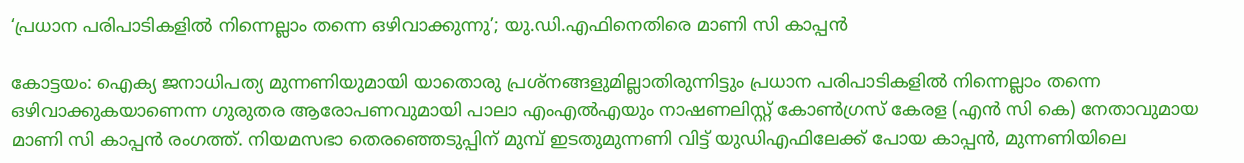‘പ്രധാന പരിപാടികളില്‍ നിന്നെല്ലാം തന്നെ ഒഴിവാക്കുന്നു’; യു.ഡി.എഫിനെതിരെ മാണി സി കാപ്പന്‍

കോട്ടയം: ഐക്യ ജനാധിപത്യ മുന്നണിയുമായി യാതൊരു പ്രശ്‌നങ്ങളുമില്ലാതിരുന്നിട്ടും പ്രധാന പരിപാടികളില്‍ നിന്നെല്ലാം തന്നെ ഒഴിവാക്കുകയാണെന്ന ഗുരുതര ആരോപണവുമായി പാലാ എംഎല്‍എയും നാഷണലിസ്റ്റ് കോണ്‍ഗ്രസ് കേരള (എന്‍ സി കെ) നേതാവുമായ മാണി സി കാപ്പന്‍ രംഗത്ത്. നിയമസഭാ തെരഞ്ഞെടുപ്പിന് മുമ്പ് ഇടതുമുന്നണി വിട്ട് യുഡിഎഫിലേക്ക് പോയ കാപ്പന്‍, മുന്നണിയിലെ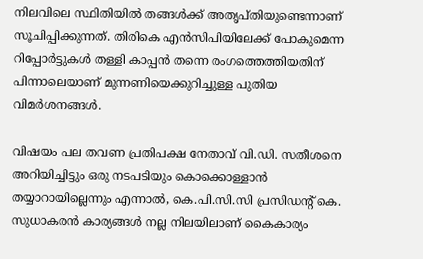നിലവിലെ സ്ഥിതിയില്‍ തങ്ങള്‍ക്ക് അതൃപ്തിയുണ്ടെന്നാണ് സൂചിപ്പിക്കുന്നത്. തിരികെ എന്‍സിപിയിലേക്ക് പോകുമെന്ന റിപ്പോര്‍ട്ടുകള്‍ തള്ളി കാപ്പന്‍ തന്നെ രംഗത്തെത്തിയതിന് പിന്നാലെയാണ് മുന്നണിയെക്കുറിച്ചുള്ള പുതിയ വിമര്‍ശനങ്ങള്‍.

വിഷയം പല തവണ പ്രതിപക്ഷ നേതാവ് വി.ഡി. സതീശനെ അറിയിച്ചിട്ടും ഒരു നടപടിയും കൊക്കൊള്ളാന്‍ തയ്യാറായില്ലെന്നും എന്നാല്‍, കെ.പി.സി.സി പ്രസിഡന്റ് കെ. സുധാകരന്‍ കാര്യങ്ങള്‍ നല്ല നിലയിലാണ് കൈകാര്യം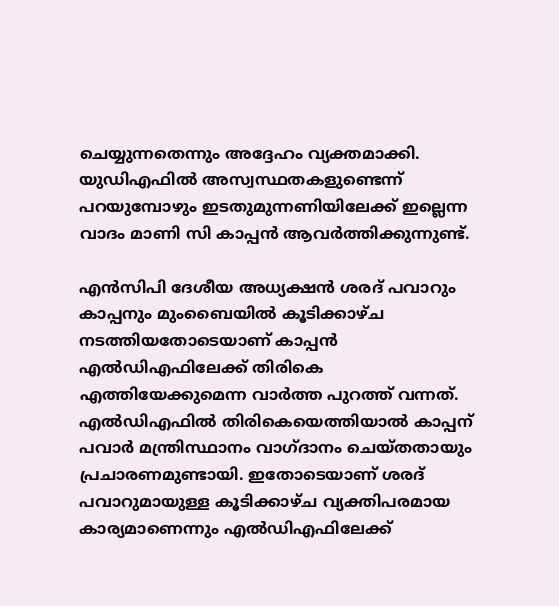ചെയ്യുന്നതെന്നും അദ്ദേഹം വ്യക്തമാക്കി. യുഡിഎഫില്‍ അസ്വസ്ഥതകളുണ്ടെന്ന് പറയുമ്പോഴും ഇടതുമുന്നണിയിലേക്ക് ഇല്ലെന്ന വാദം മാണി സി കാപ്പന്‍ ആവര്‍ത്തിക്കുന്നുണ്ട്.

എന്‍സിപി ദേശീയ അധ്യക്ഷന്‍ ശരദ് പവാറും കാപ്പനും മുംബൈയില്‍ കൂടിക്കാഴ്ച നടത്തിയതോടെയാണ് കാപ്പന്‍ എല്‍ഡിഎഫിലേക്ക് തിരികെ എത്തിയേക്കുമെന്ന വാര്‍ത്ത പുറത്ത് വന്നത്. എല്‍ഡിഎഫില്‍ തിരികെയെത്തിയാല്‍ കാപ്പന് പവാര്‍ മന്ത്രിസ്ഥാനം വാഗ്ദാനം ചെയ്തതായും പ്രചാരണമുണ്ടായി. ഇതോടെയാണ് ശരദ് പവാറുമായുള്ള കൂടിക്കാഴ്ച വ്യക്തിപരമായ കാര്യമാണെന്നും എല്‍ഡിഎഫിലേക്ക്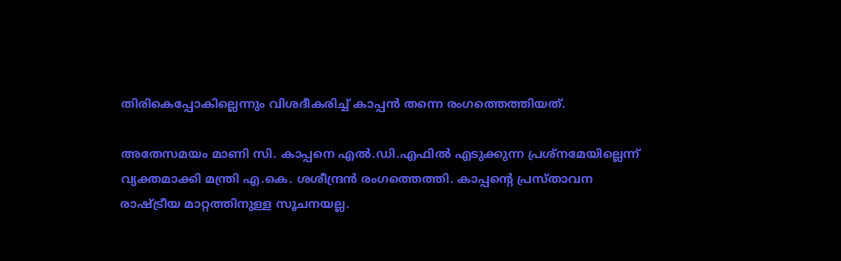തിരികെപ്പോകില്ലെന്നും വിശദീകരിച്ച് കാപ്പന്‍ തന്നെ രംഗത്തെത്തിയത്.

അതേസമയം മാണി സി. കാപ്പനെ എല്‍.ഡി.എഫില്‍ എടുക്കുന്ന പ്രശ്‌നമേയില്ലെന്ന് വ്യക്തമാക്കി മന്ത്രി എ.കെ. ശശീന്ദ്രന്‍ രംഗത്തെത്തി. കാപ്പന്റെ പ്രസ്താവന രാഷ്ട്രീയ മാറ്റത്തിനുള്ള സൂചനയല്ല.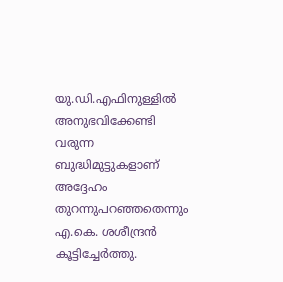യു.ഡി.എഫിനുള്ളില്‍ അനുഭവിക്കേണ്ടി വരുന്ന ബുദ്ധിമുട്ടുകളാണ് അദ്ദേഹം തുറന്നുപറഞ്ഞതെന്നും എ.കെ. ശശീന്ദ്രന്‍ കൂട്ടിച്ചേര്‍ത്തു.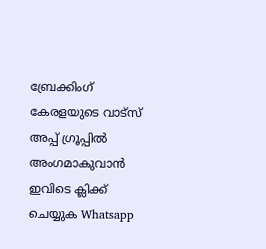ബ്രേക്കിംഗ് കേരളയുടെ വാട്സ് അപ്പ് ഗ്രൂപ്പിൽ അംഗമാകുവാൻ ഇവിടെ ക്ലിക്ക് ചെയ്യുക Whatsapp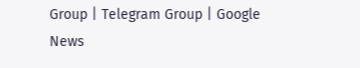Group | Telegram Group | Google News